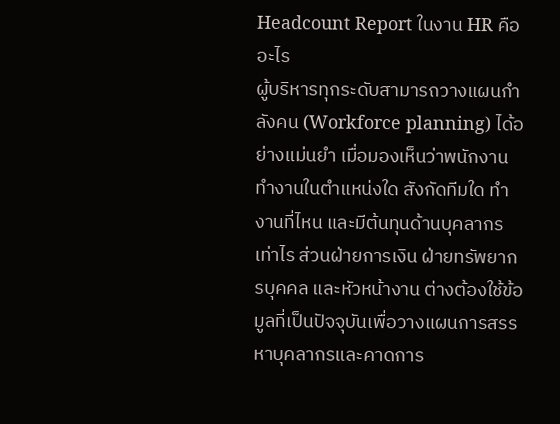Headcount Report ในงาน HR คืออะไร
ผู้บริหารทุกระดับสามารถวางแผนกำลังคน (Workforce planning) ได้อย่างแม่นยำ เมื่อมองเห็นว่าพนักงานทำงานในตำแหน่งใด สังกัดทีมใด ทำงานที่ไหน และมีต้นทุนด้านบุคลากรเท่าไร ส่วนฝ่ายการเงิน ฝ่ายทรัพยากรบุคคล และหัวหน้างาน ต่างต้องใช้ข้อมูลที่เป็นปัจจุบันเพื่อวางแผนการสรรหาบุคลากรและคาดการ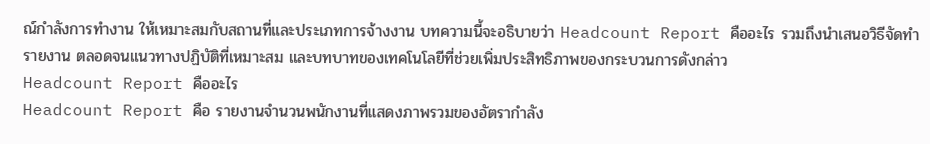ณ์กำลังการทำงาน ให้เหมาะสมกับสถานที่และประเภทการจ้างงาน บทความนี้จะอธิบายว่า Headcount Report คืออะไร รวมถึงนำเสนอวิธีจัดทำรายงาน ตลอดจนแนวทางปฏิบัติที่เหมาะสม และบทบาทของเทคโนโลยีที่ช่วยเพิ่มประสิทธิภาพของกระบวนการดังกล่าว
Headcount Report คืออะไร
Headcount Report คือ รายงานจำนวนพนักงานที่แสดงภาพรวมของอัตรากำลัง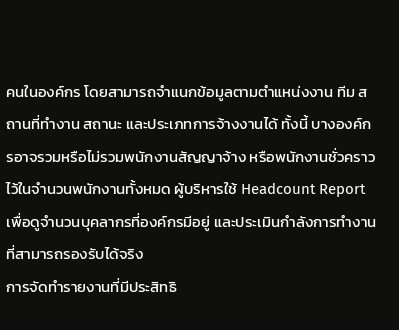คนในองค์กร โดยสามารถจำแนกข้อมูลตามตำแหน่งงาน ทีม สถานที่ทำงาน สถานะ และประเภทการจ้างงานได้ ทั้งนี้ บางองค์กรอาจรวมหรือไม่รวมพนักงานสัญญาจ้าง หรือพนักงานชั่วคราวไว้ในจำนวนพนักงานทั้งหมด ผู้บริหารใช้ Headcount Report เพื่อดูจำนวนบุคลากรที่องค์กรมีอยู่ และประเมินกำลังการทำงานที่สามารถรองรับได้จริง
การจัดทำรายงานที่มีประสิทธิ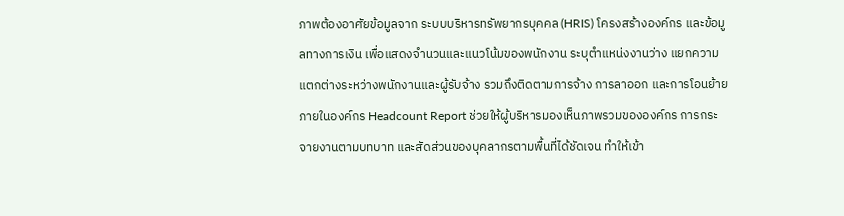ภาพต้องอาศัยข้อมูลจาก ระบบบริหารทรัพยากรบุคคล (HRIS) โครงสร้างองค์กร และข้อมูลทางการเงิน เพื่อแสดงจำนวนและแนวโน้มของพนักงาน ระบุตำแหน่งงานว่าง แยกความแตกต่างระหว่างพนักงานและผู้รับจ้าง รวมถึงติดตามการจ้าง การลาออก และการโอนย้ายภายในองค์กร Headcount Report ช่วยให้ผู้บริหารมองเห็นภาพรวมขององค์กร การกระจายงานตามบทบาท และสัดส่วนของบุคลากรตามพื้นที่ได้ชัดเจน ทำให้เข้า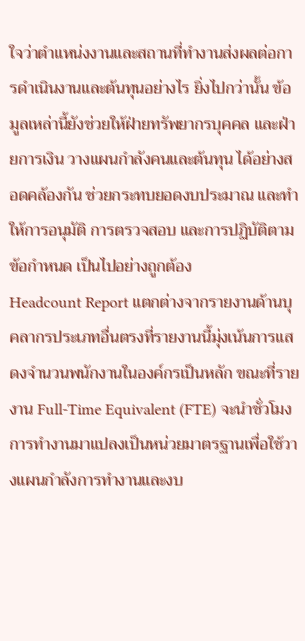ใจว่าตำแหน่งงานและสถานที่ทำงานส่งผลต่อการดำเนินงานและต้นทุนอย่างไร ยิ่งไปกว่านั้น ข้อมูลเหล่านี้ยังช่วยให้ฝ่ายทรัพยากรบุคคล และฝ่ายการเงิน วางแผนกำลังคนและต้นทุน ได้อย่างสอดคล้องกัน ช่วยกระทบยอดงบประมาณ และทำให้การอนุมัติ การตรวจสอบ และการปฏิบัติตามข้อกำหนด เป็นไปอย่างถูกต้อง
Headcount Report แตกต่างจากรายงานด้านบุคลากรประเภทอื่นตรงที่รายงานนี้มุ่งเน้นการแสดงจำนวนพนักงานในองค์กรเป็นหลัก ขณะที่รายงาน Full-Time Equivalent (FTE) จะนำชั่วโมงการทำงานมาแปลงเป็นหน่วยมาตรฐานเพื่อใช้วางแผนกำลังการทำงานและงบ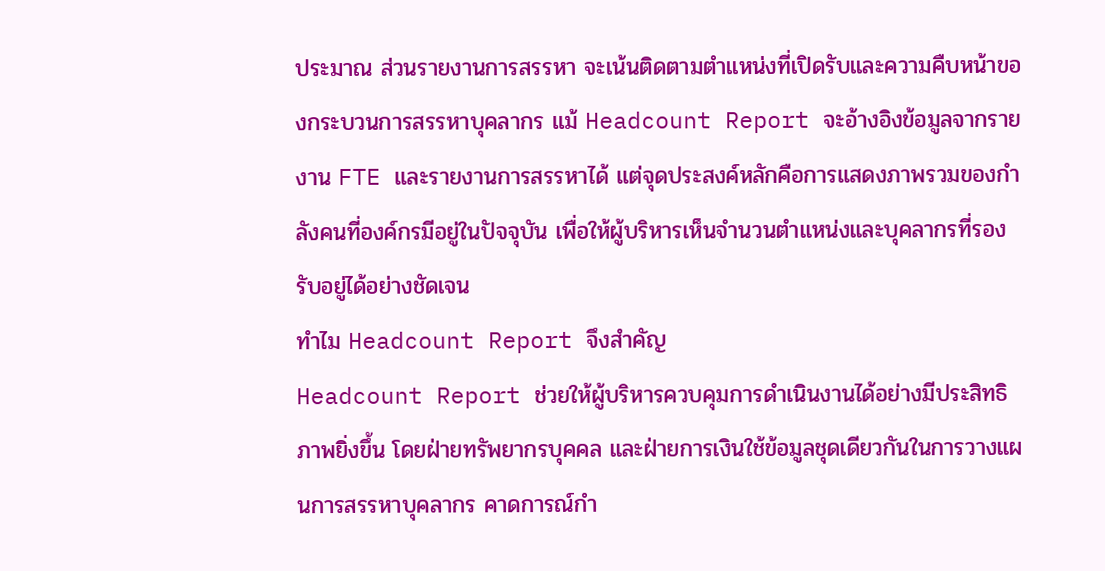ประมาณ ส่วนรายงานการสรรหา จะเน้นติดตามตำแหน่งที่เปิดรับและความคืบหน้าของกระบวนการสรรหาบุคลากร แม้ Headcount Report จะอ้างอิงข้อมูลจากรายงาน FTE และรายงานการสรรหาได้ แต่จุดประสงค์หลักคือการแสดงภาพรวมของกำลังคนที่องค์กรมีอยู่ในปัจจุบัน เพื่อให้ผู้บริหารเห็นจำนวนตำแหน่งและบุคลากรที่รองรับอยู่ได้อย่างชัดเจน
ทำไม Headcount Report จึงสำคัญ
Headcount Report ช่วยให้ผู้บริหารควบคุมการดำเนินงานได้อย่างมีประสิทธิภาพยิ่งขึ้น โดยฝ่ายทรัพยากรบุคคล และฝ่ายการเงินใช้ข้อมูลชุดเดียวกันในการวางแผนการสรรหาบุคลากร คาดการณ์กำ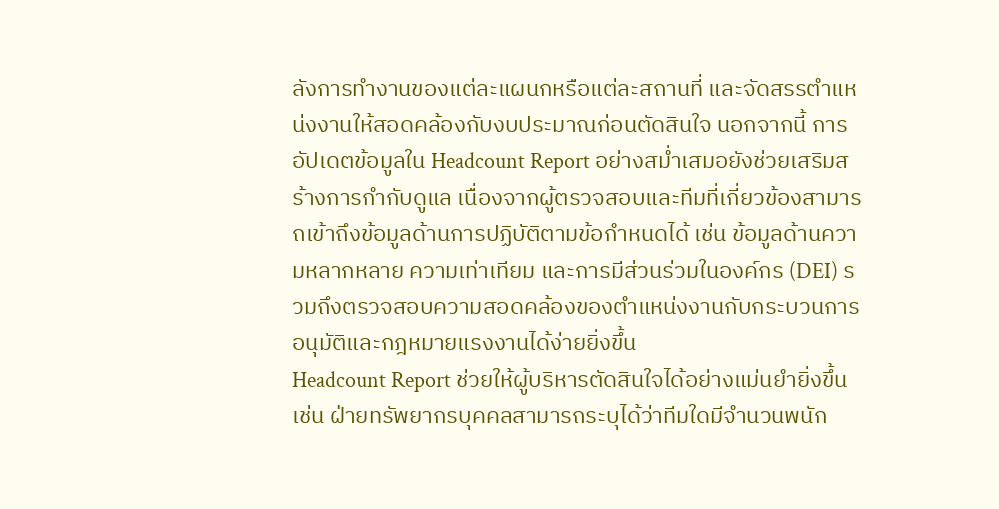ลังการทำงานของแต่ละแผนกหรือแต่ละสถานที่ และจัดสรรตำแหน่งงานให้สอดคล้องกับงบประมาณก่อนตัดสินใจ นอกจากนี้ การอัปเดตข้อมูลใน Headcount Report อย่างสม่ำเสมอยังช่วยเสริมสร้างการกำกับดูแล เนื่องจากผู้ตรวจสอบและทีมที่เกี่ยวข้องสามารถเข้าถึงข้อมูลด้านการปฏิบัติตามข้อกำหนดได้ เช่น ข้อมูลด้านความหลากหลาย ความเท่าเทียม และการมีส่วนร่วมในองค์กร (DEI) รวมถึงตรวจสอบความสอดคล้องของตำแหน่งงานกับกระบวนการอนุมัติและกฎหมายแรงงานได้ง่ายยิ่งขึ้น
Headcount Report ช่วยให้ผู้บริหารตัดสินใจได้อย่างแม่นยำยิ่งขึ้น เช่น ฝ่ายทรัพยากรบุคคลสามารถระบุได้ว่าทีมใดมีจำนวนพนัก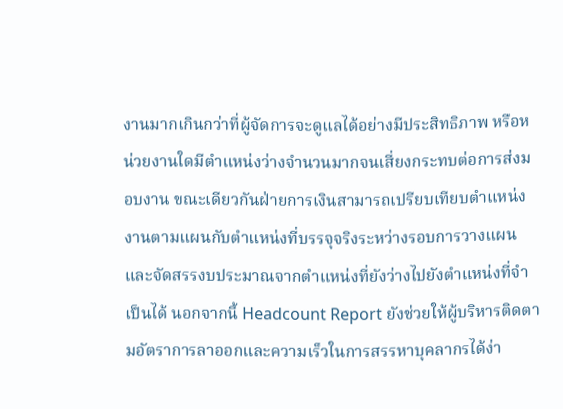งานมากเกินกว่าที่ผู้จัดการจะดูแลได้อย่างมีประสิทธิภาพ หรือหน่วยงานใดมีตำแหน่งว่างจำนวนมากจนเสี่ยงกระทบต่อการส่งมอบงาน ขณะเดียวกันฝ่ายการเงินสามารถเปรียบเทียบตำแหน่งงานตามแผนกับตำแหน่งที่บรรจุจริงระหว่างรอบการวางแผน และจัดสรรงบประมาณจากตำแหน่งที่ยังว่างไปยังตำแหน่งที่จำเป็นได้ นอกจากนี้ Headcount Report ยังช่วยให้ผู้บริหารติดตามอัตราการลาออกและความเร็วในการสรรหาบุคลากรได้ง่า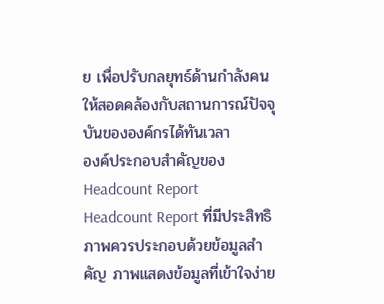ย เพื่อปรับกลยุทธ์ด้านกำลังคนให้สอดคล้องกับสถานการณ์ปัจจุบันขององค์กรได้ทันเวลา
องค์ประกอบสำคัญของ Headcount Report
Headcount Report ที่มีประสิทธิภาพควรประกอบด้วยข้อมูลสำคัญ ภาพแสดงข้อมูลที่เข้าใจง่าย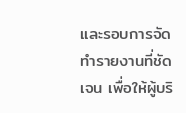และรอบการจัดทำรายงานที่ชัดเจน เพื่อให้ผู้บริ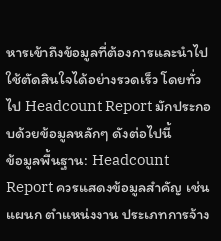หารเข้าถึงข้อมูลที่ต้องการและนำไปใช้ตัดสินใจได้อย่างรวดเร็ว โดยทั่วไป Headcount Report มักประกอบด้วยข้อมูลหลักๆ ดังต่อไปนี้
ข้อมูลพื้นฐาน: Headcount Report ควรแสดงข้อมูลสำคัญ เช่น แผนก ตำแหน่งงาน ประเภทการจ้าง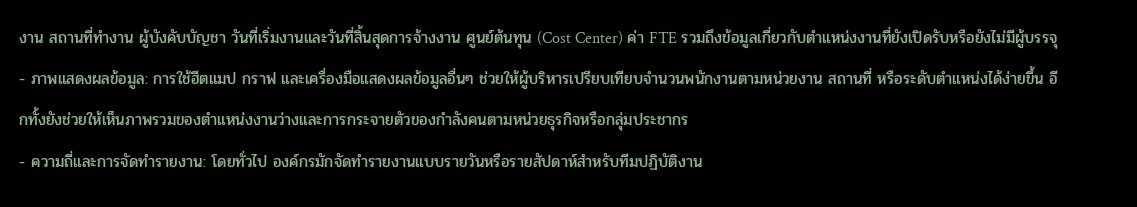งาน สถานที่ทำงาน ผู้บังคับบัญชา วันที่เริ่มงานและวันที่สิ้นสุดการจ้างงาน ศูนย์ต้นทุน (Cost Center) ค่า FTE รวมถึงข้อมูลเกี่ยวกับตำแหน่งงานที่ยังเปิดรับหรือยังไม่มีผู้บรรจุ
- ภาพแสดงผลข้อมูล: การใช้ฮีตแมป กราฟ และเครื่องมือแสดงผลข้อมูลอื่นๆ ช่วยให้ผู้บริหารเปรียบเทียบจำนวนพนักงานตามหน่วยงาน สถานที่ หรือระดับตำแหน่งได้ง่ายขึ้น อีกทั้งยังช่วยให้เห็นภาพรวมของตำแหน่งงานว่างและการกระจายตัวของกำลังคนตามหน่วยธุรกิจหรือกลุ่มประชากร
- ความถี่และการจัดทำรายงาน: โดยทั่วไป องค์กรมักจัดทำรายงานแบบรายวันหรือรายสัปดาห์สำหรับทีมปฏิบัติงาน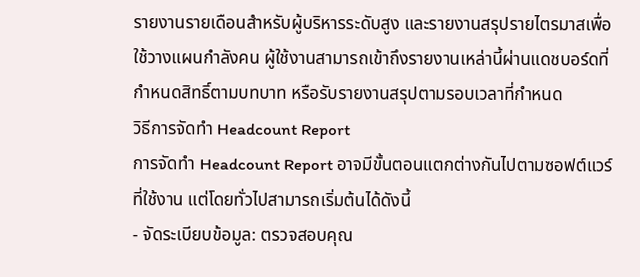รายงานรายเดือนสำหรับผู้บริหารระดับสูง และรายงานสรุปรายไตรมาสเพื่อใช้วางแผนกำลังคน ผู้ใช้งานสามารถเข้าถึงรายงานเหล่านี้ผ่านแดชบอร์ดที่กำหนดสิทธิ์ตามบทบาท หรือรับรายงานสรุปตามรอบเวลาที่กำหนด
วิธีการจัดทำ Headcount Report
การจัดทำ Headcount Report อาจมีขั้นตอนแตกต่างกันไปตามซอฟต์แวร์ที่ใช้งาน แต่โดยทั่วไปสามารถเริ่มต้นได้ดังนี้
- จัดระเบียบข้อมูล: ตรวจสอบคุณ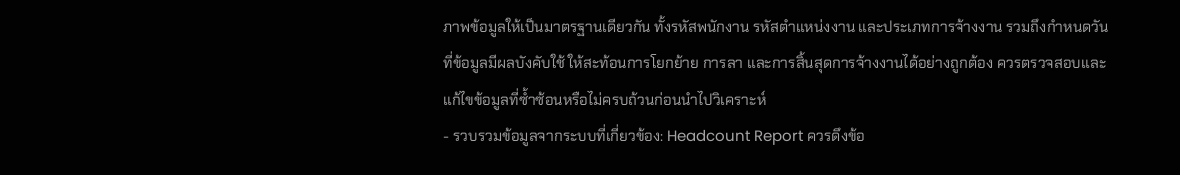ภาพข้อมูลให้เป็นมาตรฐานเดียวกัน ทั้งรหัสพนักงาน รหัสตำแหน่งงาน และประเภทการจ้างงาน รวมถึงกำหนดวันที่ข้อมูลมีผลบังคับใช้ ให้สะท้อนการโยกย้าย การลา และการสิ้นสุดการจ้างงานได้อย่างถูกต้อง ควรตรวจสอบและแก้ไขข้อมูลที่ซ้ำซ้อนหรือไม่ครบถ้วนก่อนนำไปวิเคราะห์
- รวบรวมข้อมูลจากระบบที่เกี่ยวข้อง: Headcount Report ควรดึงข้อ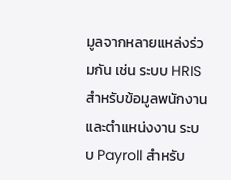มูลจากหลายแหล่งร่วมกัน เช่น ระบบ HRIS สำหรับข้อมูลพนักงานและตำแหน่งงาน ระบบ Payroll สำหรับ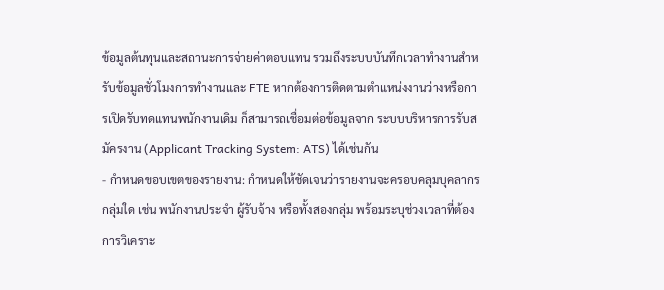ข้อมูลต้นทุนและสถานะการจ่ายค่าตอบแทน รวมถึงระบบบันทึกเวลาทำงานสำหรับข้อมูลชั่วโมงการทำงานและ FTE หากต้องการติดตามตำแหน่งงานว่างหรือการเปิดรับทดแทนพนักงานเดิม ก็สามารถเชื่อมต่อข้อมูลจาก ระบบบริหารการรับสมัครงาน (Applicant Tracking System: ATS) ได้เช่นกัน
- กำหนดขอบเขตของรายงาน: กำหนดให้ชัดเจนว่ารายงานจะครอบคลุมบุคลากรกลุ่มใด เช่น พนักงานประจำ ผู้รับจ้าง หรือทั้งสองกลุ่ม พร้อมระบุช่วงเวลาที่ต้องการวิเคราะ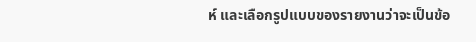ห์ และเลือกรูปแบบของรายงานว่าจะเป็นข้อ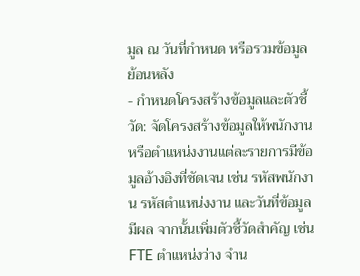มูล ณ วันที่กำหนด หรือรวมข้อมูลย้อนหลัง
- กำหนดโครงสร้างข้อมูลและตัวชี้วัด: จัดโครงสร้างข้อมูลให้พนักงานหรือตำแหน่งงานแต่ละรายการมีข้อมูลอ้างอิงที่ชัดเจน เช่น รหัสพนักงาน รหัสตำแหน่งงาน และวันที่ข้อมูลมีผล จากนั้นเพิ่มตัวชี้วัดสำคัญ เช่น FTE ตำแหน่งว่าง จำน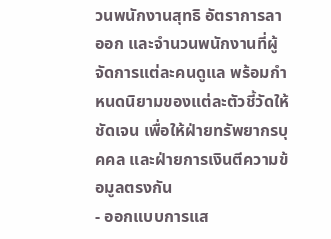วนพนักงานสุทธิ อัตราการลาออก และจำนวนพนักงานที่ผู้จัดการแต่ละคนดูแล พร้อมกำหนดนิยามของแต่ละตัวชี้วัดให้ชัดเจน เพื่อให้ฝ่ายทรัพยากรบุคคล และฝ่ายการเงินตีความข้อมูลตรงกัน
- ออกแบบการแส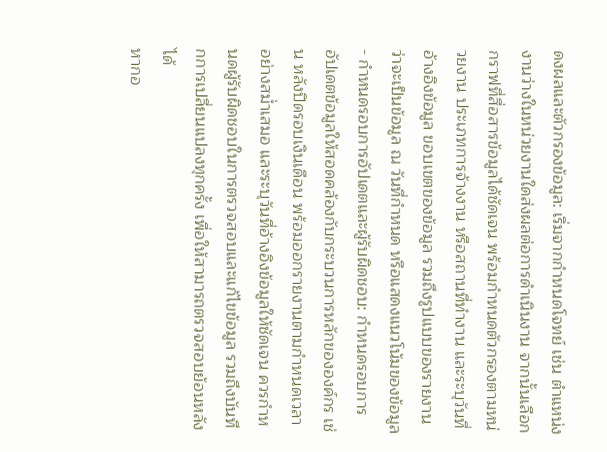ดงผลและตัวกรองข้อมูล: เริ่มจากกำหนดโจทย์ เช่น ตำแหน่งงานว่างในหน่วยงานใดส่งผลต่อการดำเนินงาน จากนั้นเลือกกราฟที่สื่อสารข้อมูลได้ชัดเจน พร้อมกำหนดตัวกรองตามหน่วยงาน ประเภทการจ้างงาน หรือสถานที่ทำงาน และระบุวันที่อ้างอิงข้อมูล ขอบเขตของข้อมูล รวมถึงรูปแบบของรายงานว่าจะเป็นข้อมูล ณ วันที่กำหนด หรือแสดงแนวโน้มของข้อมูล
- กำหนดรอบการอัปเดตและผู้รับผิดชอบ: กำหนดรอบการอัปเดตข้อมูลให้สอดคล้องกับกระบวนการหลักขององค์กร เช่น หลังปิดรอบเงินเดือน พร้อมออกรายงานตามกำหนดเวลาอย่างสม่ำเสมอ และระบุวันที่อ้างอิงข้อมูลให้ชัดเจน ควรกำหนดผู้รับผิดชอบในการตรวจสอบและแก้ไขข้อมูล รวมถึงบันทึกการเปลี่ยนแปลงทุกครั้ง เพื่อให้สามารถตรวจสอบย้อนหลังได้
หากอ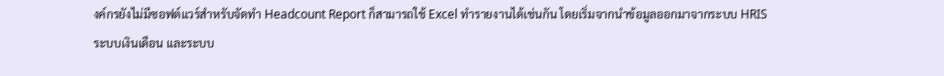งค์กรยังไม่มีซอฟต์แวร์สำหรับจัดทำ Headcount Report ก็สามารถใช้ Excel ทำรายงานได้เช่นกัน โดยเริ่มจากนำข้อมูลออกมาจากระบบ HRIS ระบบเงินเดือน และระบบ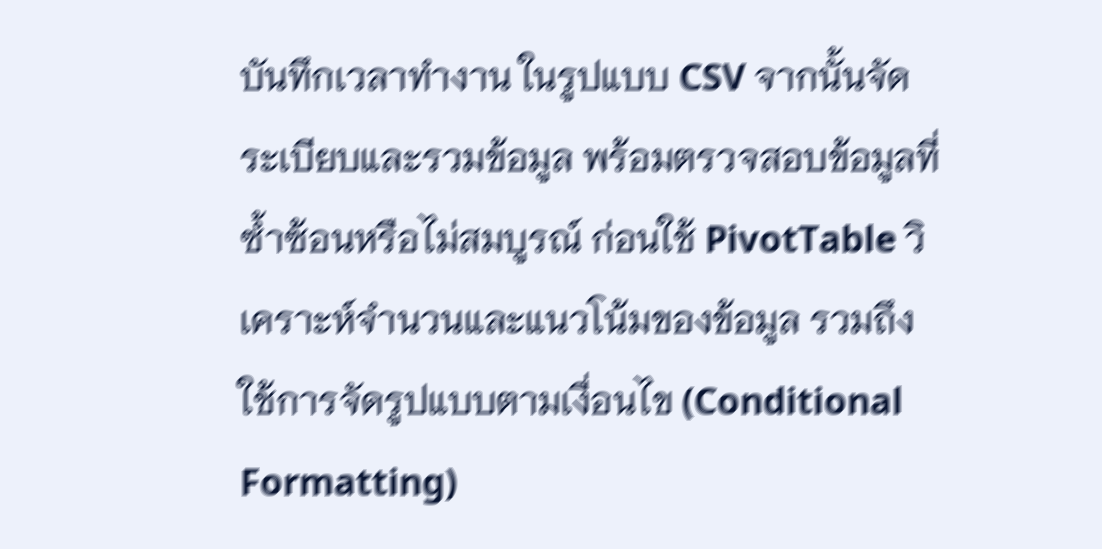บันทึกเวลาทำงาน ในรูปแบบ CSV จากนั้นจัดระเบียบและรวมข้อมูล พร้อมตรวจสอบข้อมูลที่ซ้ำซ้อนหรือไม่สมบูรณ์ ก่อนใช้ PivotTable วิเคราะห์จำนวนและแนวโน้มของข้อมูล รวมถึงใช้การจัดรูปแบบตามเงื่อนไข (Conditional Formatting)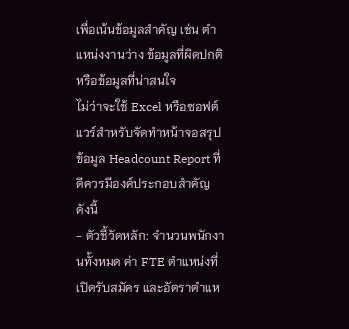เพื่อเน้นข้อมูลสำคัญ เช่น ตำแหน่งงานว่าง ข้อมูลที่ผิดปกติ หรือข้อมูลที่น่าสนใจ
ไม่ว่าจะใช้ Excel หรือซอฟต์แวร์สำหรับจัดทำหน้าจอสรุปข้อมูล Headcount Report ที่ดีควรมีองค์ประกอบสำคัญ ดังนี้
- ตัวชี้วัดหลัก: จำนวนพนักงานทั้งหมด ค่า FTE ตำแหน่งที่เปิดรับสมัคร และอัตราตำแห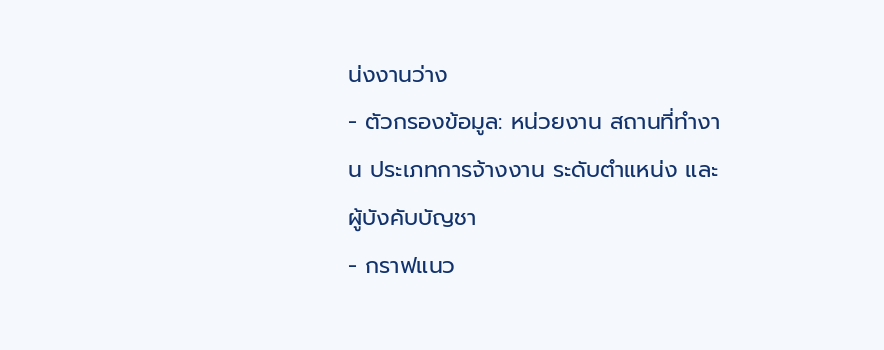น่งงานว่าง
- ตัวกรองข้อมูล: หน่วยงาน สถานที่ทำงาน ประเภทการจ้างงาน ระดับตำแหน่ง และผู้บังคับบัญชา
- กราฟแนว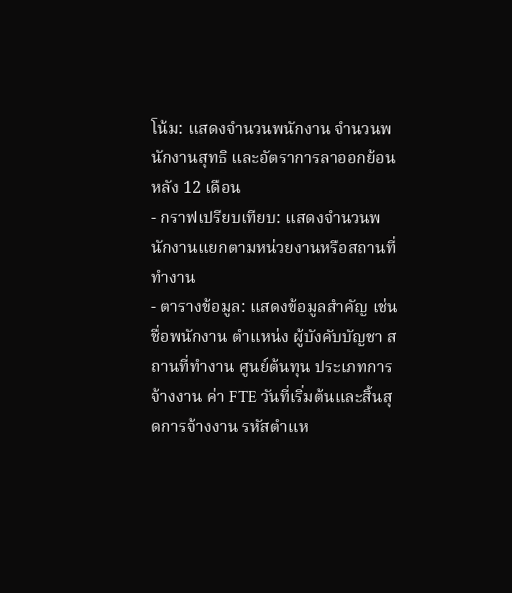โน้ม: แสดงจำนวนพนักงาน จำนวนพนักงานสุทธิ และอัตราการลาออกย้อนหลัง 12 เดือน
- กราฟเปรียบเทียบ: แสดงจำนวนพนักงานแยกตามหน่วยงานหรือสถานที่ทำงาน
- ตารางข้อมูล: แสดงข้อมูลสำคัญ เช่น ชื่อพนักงาน ตำแหน่ง ผู้บังคับบัญชา สถานที่ทำงาน ศูนย์ต้นทุน ประเภทการจ้างงาน ค่า FTE วันที่เริ่มต้นและสิ้นสุดการจ้างงาน รหัสตำแห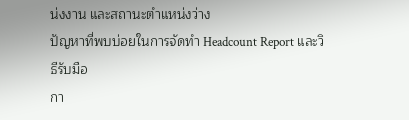น่งงาน และสถานะตำแหน่งว่าง
ปัญหาที่พบบ่อยในการจัดทำ Headcount Report และวิธีรับมือ
กา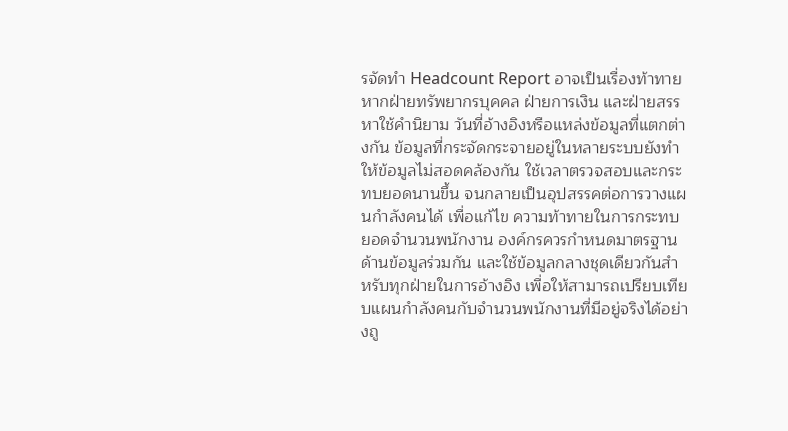รจัดทำ Headcount Report อาจเป็นเรื่องท้าทาย หากฝ่ายทรัพยากรบุคคล ฝ่ายการเงิน และฝ่ายสรรหาใช้คำนิยาม วันที่อ้างอิงหรือแหล่งข้อมูลที่แตกต่างกัน ข้อมูลที่กระจัดกระจายอยู่ในหลายระบบยังทำให้ข้อมูลไม่สอดคล้องกัน ใช้เวลาตรวจสอบและกระทบยอดนานขึ้น จนกลายเป็นอุปสรรคต่อการวางแผนกำลังคนได้ เพื่อแก้ไข ความท้าทายในการกระทบยอดจำนวนพนักงาน องค์กรควรกำหนดมาตรฐานด้านข้อมูลร่วมกัน และใช้ข้อมูลกลางชุดเดียวกันสำหรับทุกฝ่ายในการอ้างอิง เพื่อให้สามารถเปรียบเทียบแผนกำลังคนกับจำนวนพนักงานที่มีอยู่จริงได้อย่างถู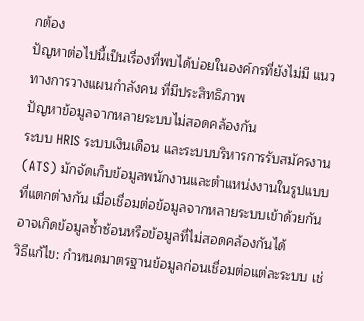กต้อง
ปัญหาต่อไปนี้เป็นเรื่องที่พบได้บ่อยในองค์กรที่ยังไม่มี แนวทางการวางแผนกำลังคน ที่มีประสิทธิภาพ
ปัญหาข้อมูลจากหลายระบบไม่สอดคล้องกัน
ระบบ HRIS ระบบเงินเดือน และระบบบริหารการรับสมัครงาน (ATS) มักจัดเก็บข้อมูลพนักงานและตำแหน่งงานในรูปแบบที่แตกต่างกัน เมื่อเชื่อมต่อข้อมูลจากหลายระบบเข้าด้วยกัน อาจเกิดข้อมูลซ้ำซ้อนหรือข้อมูลที่ไม่สอดคล้องกันได้
วิธีแก้ไข: กำหนดมาตรฐานข้อมูลก่อนเชื่อมต่อแต่ละระบบ เช่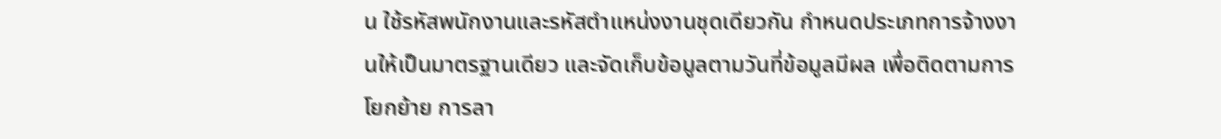น ใช้รหัสพนักงานและรหัสตำแหน่งงานชุดเดียวกัน กำหนดประเภทการจ้างงานให้เป็นมาตรฐานเดียว และจัดเก็บข้อมูลตามวันที่ข้อมูลมีผล เพื่อติดตามการโยกย้าย การลา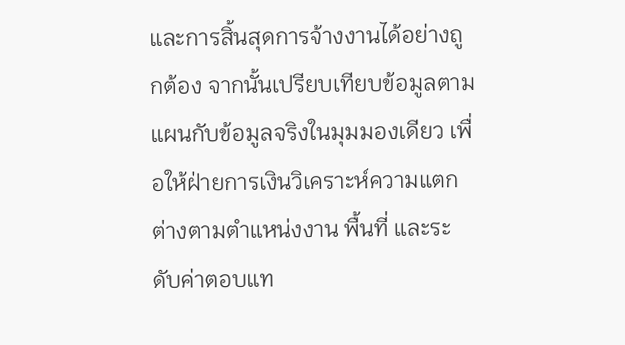และการสิ้นสุดการจ้างงานได้อย่างถูกต้อง จากนั้นเปรียบเทียบข้อมูลตามแผนกับข้อมูลจริงในมุมมองเดียว เพื่อให้ฝ่ายการเงินวิเคราะห์ความแตกต่างตามตำแหน่งงาน พื้นที่ และระดับค่าตอบแท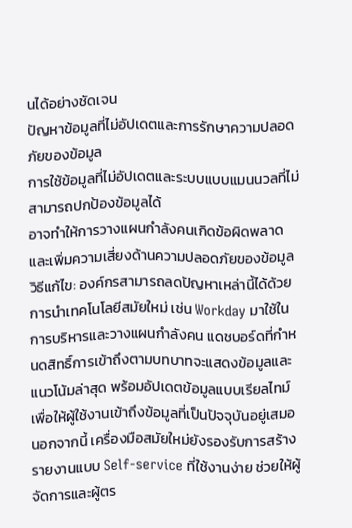นได้อย่างชัดเจน
ปัญหาข้อมูลที่ไม่อัปเดตและการรักษาความปลอดภัยของข้อมูล
การใช้ข้อมูลที่ไม่อัปเดตและระบบแบบแมนนวลที่ไม่สามารถปกป้องข้อมูลได้
อาจทำให้การวางแผนกำลังคนเกิดข้อผิดพลาดและเพิ่มความเสี่ยงด้านความปลอดภัยของข้อมูล
วิธีแก้ไข: องค์กรสามารถลดปัญหาเหล่านี้ได้ด้วยการนำเทคโนโลยีสมัยใหม่ เช่น Workday มาใช้ในการบริหารและวางแผนกำลังคน แดชบอร์ดที่กำหนดสิทธิ์การเข้าถึงตามบทบาทจะแสดงข้อมูลและแนวโน้มล่าสุด พร้อมอัปเดตข้อมูลแบบเรียลไทม์ เพื่อให้ผู้ใช้งานเข้าถึงข้อมูลที่เป็นปัจจุบันอยู่เสมอ นอกจากนี้ เครื่องมือสมัยใหม่ยังรองรับการสร้างรายงานแบบ Self-service ที่ใช้งานง่าย ช่วยให้ผู้จัดการและผู้ตร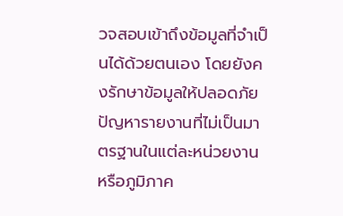วจสอบเข้าถึงข้อมูลที่จำเป็นได้ด้วยตนเอง โดยยังคงรักษาข้อมูลให้ปลอดภัย
ปัญหารายงานที่ไม่เป็นมาตรฐานในแต่ละหน่วยงานหรือภูมิภาค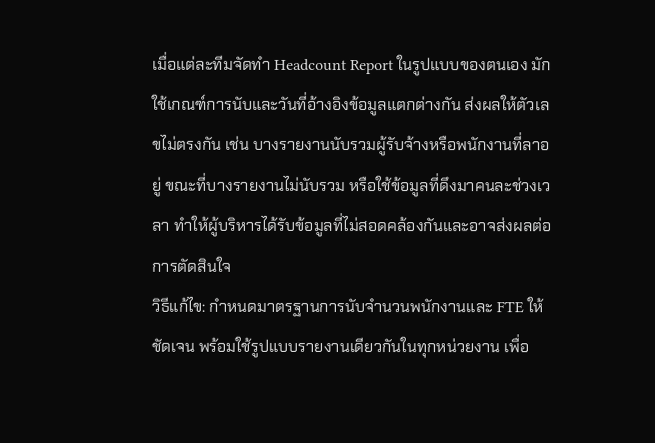เมื่อแต่ละทีมจัดทำ Headcount Report ในรูปแบบของตนเอง มักใช้เกณฑ์การนับและวันที่อ้างอิงข้อมูลแตกต่างกัน ส่งผลให้ตัวเลขไม่ตรงกัน เช่น บางรายงานนับรวมผู้รับจ้างหรือพนักงานที่ลาอยู่ ขณะที่บางรายงานไม่นับรวม หรือใช้ข้อมูลที่ดึงมาคนละช่วงเวลา ทำให้ผู้บริหารได้รับข้อมูลที่ไม่สอดคล้องกันและอาจส่งผลต่อการตัดสินใจ
วิธีแก้ไข: กำหนดมาตรฐานการนับจำนวนพนักงานและ FTE ให้ชัดเจน พร้อมใช้รูปแบบรายงานเดียวกันในทุกหน่วยงาน เพื่อ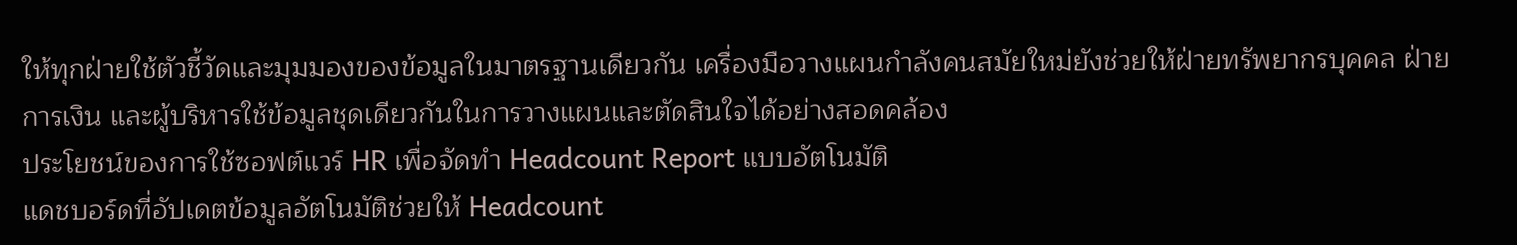ให้ทุกฝ่ายใช้ตัวชี้วัดและมุมมองของข้อมูลในมาตรฐานเดียวกัน เครื่องมือวางแผนกำลังคนสมัยใหม่ยังช่วยให้ฝ่ายทรัพยากรบุคคล ฝ่ายการเงิน และผู้บริหารใช้ข้อมูลชุดเดียวกันในการวางแผนและตัดสินใจได้อย่างสอดคล้อง
ประโยชน์ของการใช้ซอฟต์แวร์ HR เพื่อจัดทำ Headcount Report แบบอัตโนมัติ
แดชบอร์ดที่อัปเดตข้อมูลอัตโนมัติช่วยให้ Headcount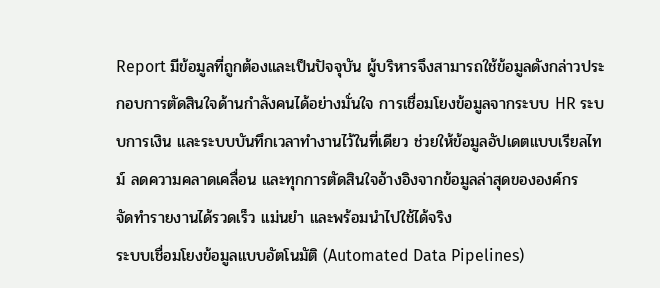Report มีข้อมูลที่ถูกต้องและเป็นปัจจุบัน ผู้บริหารจึงสามารถใช้ข้อมูลดังกล่าวประกอบการตัดสินใจด้านกำลังคนได้อย่างมั่นใจ การเชื่อมโยงข้อมูลจากระบบ HR ระบบการเงิน และระบบบันทึกเวลาทำงานไว้ในที่เดียว ช่วยให้ข้อมูลอัปเดตแบบเรียลไทม์ ลดความคลาดเคลื่อน และทุกการตัดสินใจอ้างอิงจากข้อมูลล่าสุดขององค์กร
จัดทำรายงานได้รวดเร็ว แม่นยำ และพร้อมนำไปใช้ได้จริง
ระบบเชื่อมโยงข้อมูลแบบอัตโนมัติ (Automated Data Pipelines)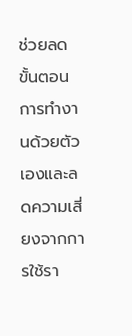ช่วยลดขั้นตอนการทำงานด้วยตัวเองและลดความเสี่ยงจากการใช้รา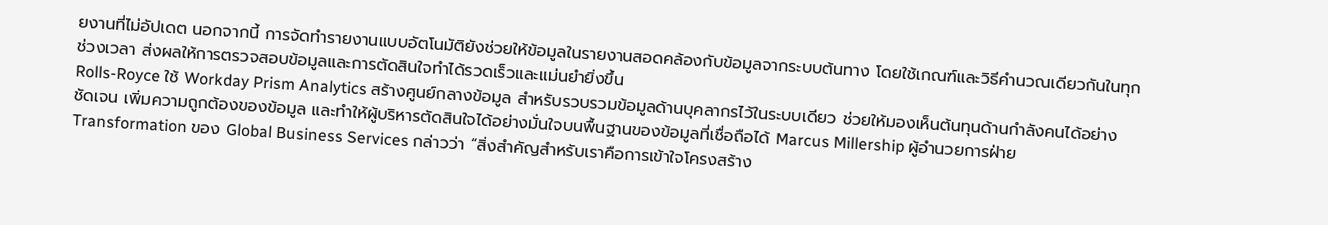ยงานที่ไม่อัปเดต นอกจากนี้ การจัดทำรายงานแบบอัตโนมัติยังช่วยให้ข้อมูลในรายงานสอดคล้องกับข้อมูลจากระบบต้นทาง โดยใช้เกณฑ์และวิธีคำนวณเดียวกันในทุกช่วงเวลา ส่งผลให้การตรวจสอบข้อมูลและการตัดสินใจทำได้รวดเร็วและแม่นยำยิ่งขึ้น
Rolls-Royce ใช้ Workday Prism Analytics สร้างศูนย์กลางข้อมูล สำหรับรวบรวมข้อมูลด้านบุคลากรไว้ในระบบเดียว ช่วยให้มองเห็นต้นทุนด้านกำลังคนได้อย่างชัดเจน เพิ่มความถูกต้องของข้อมูล และทำให้ผู้บริหารตัดสินใจได้อย่างมั่นใจบนพื้นฐานของข้อมูลที่เชื่อถือได้ Marcus Millership ผู้อำนวยการฝ่าย Transformation ของ Global Business Services กล่าวว่า “สิ่งสำคัญสำหรับเราคือการเข้าใจโครงสร้าง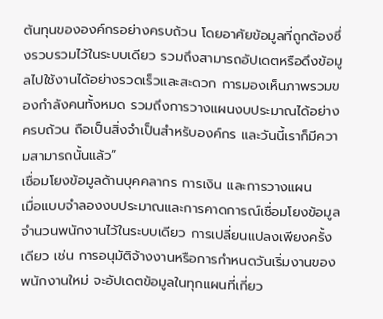ต้นทุนขององค์กรอย่างครบถ้วน โดยอาศัยข้อมูลที่ถูกต้องซึ่งรวบรวมไว้ในระบบเดียว รวมถึงสามารถอัปเดตหรือดึงข้อมูลไปใช้งานได้อย่างรวดเร็วและสะดวก การมองเห็นภาพรวมของกำลังคนทั้งหมด รวมถึงการวางแผนงบประมาณได้อย่างครบถ้วน ถือเป็นสิ่งจำเป็นสำหรับองค์กร และวันนี้เราก็มีความสามารถนั้นแล้ว”
เชื่อมโยงข้อมูลด้านบุคคลากร การเงิน และการวางแผน
เมื่อแบบจำลองงบประมาณและการคาดการณ์เชื่อมโยงข้อมูลจำนวนพนักงานไว้ในระบบเดียว การเปลี่ยนแปลงเพียงครั้งเดียว เช่น การอนุมัติจ้างงานหรือการกำหนดวันเริ่มงานของพนักงานใหม่ จะอัปเดตข้อมูลในทุกแผนที่เกี่ยว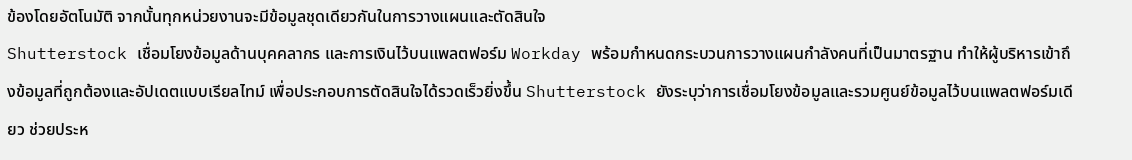ข้องโดยอัตโนมัติ จากนั้นทุกหน่วยงานจะมีข้อมูลชุดเดียวกันในการวางแผนและตัดสินใจ
Shutterstock เชื่อมโยงข้อมูลด้านบุคคลากร และการเงินไว้บนแพลตฟอร์ม Workday พร้อมกำหนดกระบวนการวางแผนกำลังคนที่เป็นมาตรฐาน ทำให้ผู้บริหารเข้าถึงข้อมูลที่ถูกต้องและอัปเดตแบบเรียลไทม์ เพื่อประกอบการตัดสินใจได้รวดเร็วยิ่งขึ้น Shutterstock ยังระบุว่าการเชื่อมโยงข้อมูลและรวมศูนย์ข้อมูลไว้บนแพลตฟอร์มเดียว ช่วยประห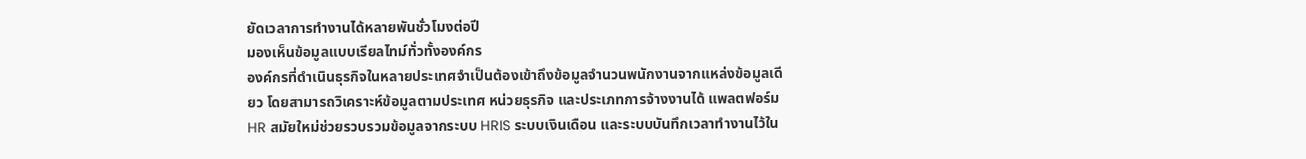ยัดเวลาการทำงานได้หลายพันชั่วโมงต่อปี
มองเห็นข้อมูลแบบเรียลไทม์ทั่วทั้งองค์กร
องค์กรที่ดำเนินธุรกิจในหลายประเทศจำเป็นต้องเข้าถึงข้อมูลจำนวนพนักงานจากแหล่งข้อมูลเดียว โดยสามารถวิเคราะห์ข้อมูลตามประเทศ หน่วยธุรกิจ และประเภทการจ้างงานได้ แพลตฟอร์ม HR สมัยใหม่ช่วยรวบรวมข้อมูลจากระบบ HRIS ระบบเงินเดือน และระบบบันทึกเวลาทำงานไว้ใน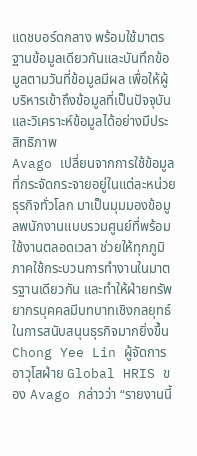แดชบอร์ดกลาง พร้อมใช้มาตรฐานข้อมูลเดียวกันและบันทึกข้อมูลตามวันที่ข้อมูลมีผล เพื่อให้ผู้บริหารเข้าถึงข้อมูลที่เป็นปัจจุบัน และวิเคราะห์ข้อมูลได้อย่างมีประสิทธิภาพ
Avago เปลี่ยนจากการใช้ข้อมูลที่กระจัดกระจายอยู่ในแต่ละหน่วยธุรกิจทั่วโลก มาเป็นมุมมองข้อมูลพนักงานแบบรวมศูนย์ที่พร้อมใช้งานตลอดเวลา ช่วยให้ทุกภูมิภาคใช้กระบวนการทำงานในมาตรฐานเดียวกัน และทำให้ฝ่ายทรัพยากรบุคคลมีบทบาทเชิงกลยุทธ์ในการสนับสนุนธุรกิจมากยิ่งขึ้น Chong Yee Lin ผู้จัดการอาวุโสฝ่าย Global HRIS ของ Avago กล่าวว่า “รายงานนี้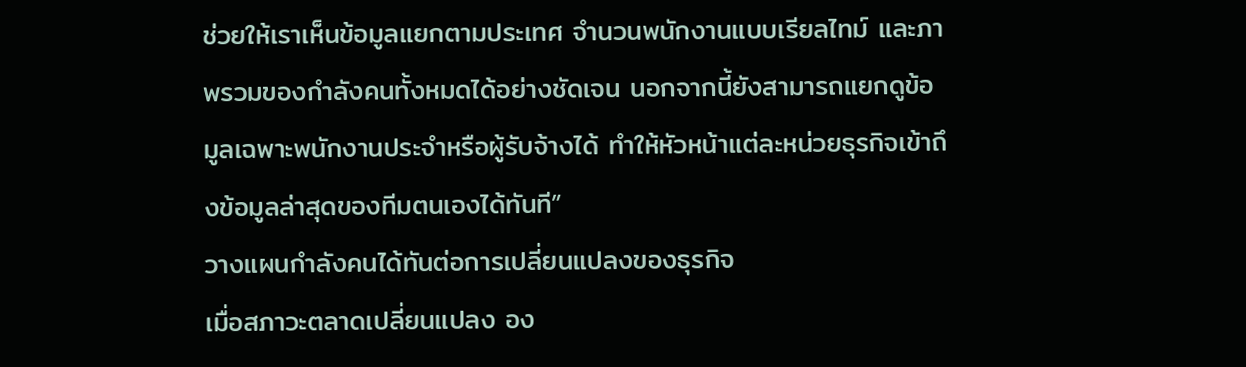ช่วยให้เราเห็นข้อมูลแยกตามประเทศ จำนวนพนักงานแบบเรียลไทม์ และภาพรวมของกำลังคนทั้งหมดได้อย่างชัดเจน นอกจากนี้ยังสามารถแยกดูข้อมูลเฉพาะพนักงานประจำหรือผู้รับจ้างได้ ทำให้หัวหน้าแต่ละหน่วยธุรกิจเข้าถึงข้อมูลล่าสุดของทีมตนเองได้ทันที”
วางแผนกำลังคนได้ทันต่อการเปลี่ยนแปลงของธุรกิจ
เมื่อสภาวะตลาดเปลี่ยนแปลง อง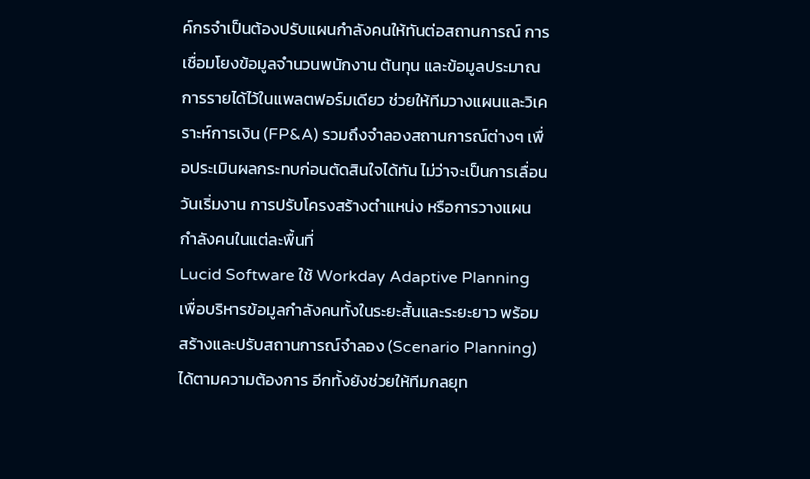ค์กรจำเป็นต้องปรับแผนกำลังคนให้ทันต่อสถานการณ์ การเชื่อมโยงข้อมูลจำนวนพนักงาน ต้นทุน และข้อมูลประมาณการรายได้ไว้ในแพลตฟอร์มเดียว ช่วยให้ทีมวางแผนและวิเคราะห์การเงิน (FP&A) รวมถึงจำลองสถานการณ์ต่างๆ เพื่อประเมินผลกระทบก่อนตัดสินใจได้ทัน ไม่ว่าจะเป็นการเลื่อนวันเริ่มงาน การปรับโครงสร้างตำแหน่ง หรือการวางแผนกำลังคนในแต่ละพื้นที่
Lucid Software ใช้ Workday Adaptive Planning เพื่อบริหารข้อมูลกำลังคนทั้งในระยะสั้นและระยะยาว พร้อมสร้างและปรับสถานการณ์จำลอง (Scenario Planning) ได้ตามความต้องการ อีกทั้งยังช่วยให้ทีมกลยุท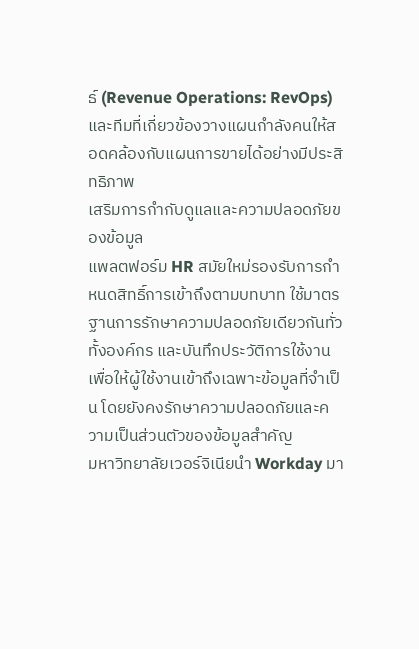ธ์ (Revenue Operations: RevOps) และทีมที่เกี่ยวข้องวางแผนกำลังคนให้สอดคล้องกับแผนการขายได้อย่างมีประสิทธิภาพ
เสริมการกำกับดูแลและความปลอดภัยของข้อมูล
แพลตฟอร์ม HR สมัยใหม่รองรับการกำหนดสิทธิ์การเข้าถึงตามบทบาท ใช้มาตรฐานการรักษาความปลอดภัยเดียวกันทั่วทั้งองค์กร และบันทึกประวัติการใช้งาน เพื่อให้ผู้ใช้งานเข้าถึงเฉพาะข้อมูลที่จำเป็น โดยยังคงรักษาความปลอดภัยและความเป็นส่วนตัวของข้อมูลสำคัญ
มหาวิทยาลัยเวอร์จิเนียนำ Workday มา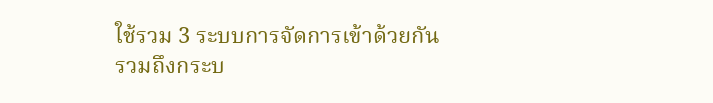ใช้รวม 3 ระบบการจัดการเข้าด้วยกัน รวมถึงกระบ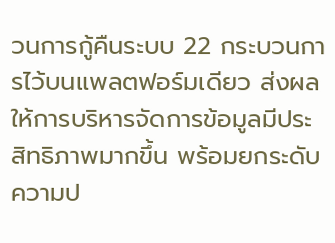วนการกู้คืนระบบ 22 กระบวนการไว้บนแพลตฟอร์มเดียว ส่งผลให้การบริหารจัดการข้อมูลมีประสิทธิภาพมากขึ้น พร้อมยกระดับความป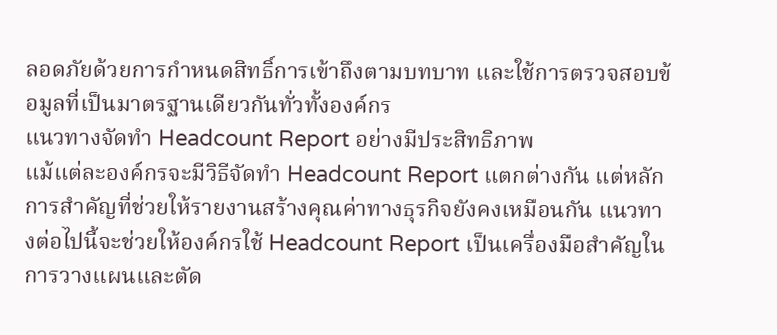ลอดภัยด้วยการกำหนดสิทธิ์การเข้าถึงตามบทบาท และใช้การตรวจสอบข้อมูลที่เป็นมาตรฐานเดียวกันทั่วทั้งองค์กร
แนวทางจัดทำ Headcount Report อย่างมีประสิทธิภาพ
แม้แต่ละองค์กรจะมีวิธีจัดทำ Headcount Report แตกต่างกัน แต่หลักการสำคัญที่ช่วยให้รายงานสร้างคุณค่าทางธุรกิจยังคงเหมือนกัน แนวทางต่อไปนี้จะช่วยให้องค์กรใช้ Headcount Report เป็นเครื่องมือสำคัญในการวางแผนและตัด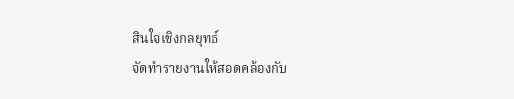สินใจเชิงกลยุทธ์
จัดทำรายงานให้สอดคล้องกับ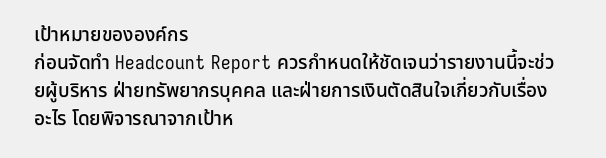เป้าหมายขององค์กร
ก่อนจัดทำ Headcount Report ควรกำหนดให้ชัดเจนว่ารายงานนี้จะช่วยผู้บริหาร ฝ่ายทรัพยากรบุคคล และฝ่ายการเงินตัดสินใจเกี่ยวกับเรื่องอะไร โดยพิจารณาจากเป้าห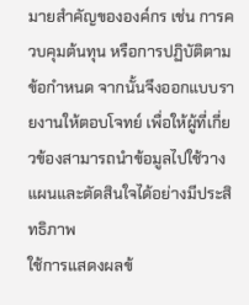มายสำคัญขององค์กร เช่น การควบคุมต้นทุน หรือการปฏิบัติตามข้อกำหนด จากนั้นจึงออกแบบรายงานให้ตอบโจทย์ เพื่อให้ผู้ที่เกี่ยวข้องสามารถนำข้อมูลไปใช้วางแผนและตัดสินใจได้อย่างมีประสิทธิภาพ
ใช้การแสดงผลข้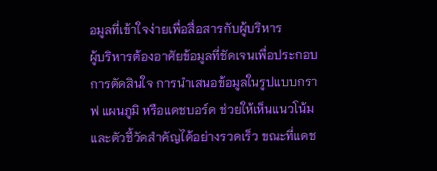อมูลที่เข้าใจง่ายเพื่อสื่อสารกับผู้บริหาร
ผู้บริหารต้องอาศัยข้อมูลที่ชัดเจนเพื่อประกอบการตัดสินใจ การนำเสนอข้อมูลในรูปแบบกราฟ แผนภูมิ หรือแดชบอร์ด ช่วยให้เห็นแนวโน้มและตัวชี้วัดสำคัญได้อย่างรวดเร็ว ขณะที่แดช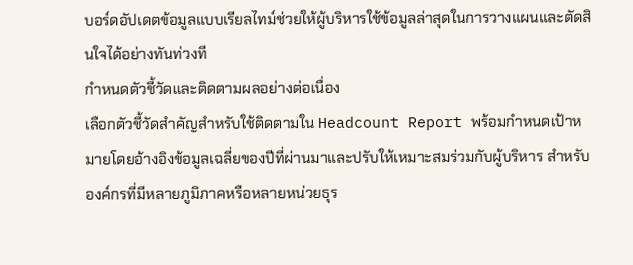บอร์ดอัปเดตข้อมูลแบบเรียลไทม์ช่วยให้ผู้บริหารใช้ข้อมูลล่าสุดในการวางแผนและตัดสินใจได้อย่างทันท่วงที
กำหนดตัวชี้วัดและติดตามผลอย่างต่อเนื่อง
เลือกตัวชี้วัดสำคัญสำหรับใช้ติดตามใน Headcount Report พร้อมกำหนดเป้าหมายโดยอ้างอิงข้อมูลเฉลี่ยของปีที่ผ่านมาและปรับให้เหมาะสมร่วมกับผู้บริหาร สำหรับองค์กรที่มีหลายภูมิภาคหรือหลายหน่วยธุร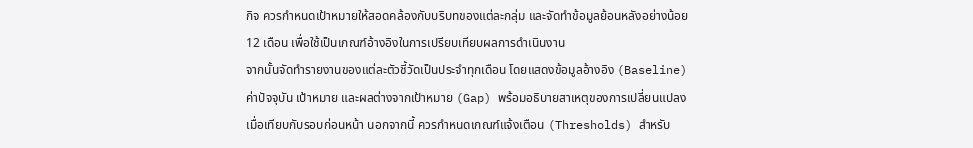กิจ ควรกำหนดเป้าหมายให้สอดคล้องกับบริบทของแต่ละกลุ่ม และจัดทำข้อมูลย้อนหลังอย่างน้อย 12 เดือน เพื่อใช้เป็นเกณฑ์อ้างอิงในการเปรียบเทียบผลการดำเนินงาน
จากนั้นจัดทำรายงานของแต่ละตัวชี้วัดเป็นประจำทุกเดือน โดยแสดงข้อมูลอ้างอิง (Baseline) ค่าปัจจุบัน เป้าหมาย และผลต่างจากเป้าหมาย (Gap) พร้อมอธิบายสาเหตุของการเปลี่ยนแปลงเมื่อเทียบกับรอบก่อนหน้า นอกจากนี้ ควรกำหนดเกณฑ์แจ้งเตือน (Thresholds) สำหรับ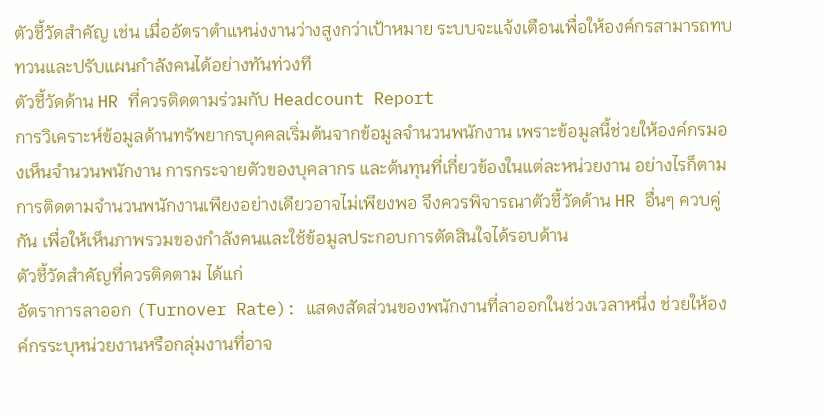ตัวชี้วัดสำคัญ เช่น เมื่ออัตราตำแหน่งงานว่างสูงกว่าเป้าหมาย ระบบจะแจ้งเตือนเพื่อให้องค์กรสามารถทบทวนและปรับแผนกำลังคนได้อย่างทันท่วงที
ตัวชี้วัดด้าน HR ที่ควรติดตามร่วมกับ Headcount Report
การวิเคราะห์ข้อมูลด้านทรัพยากรบุคคลเริ่มต้นจากข้อมูลจำนวนพนักงาน เพราะข้อมูลนี้ช่วยให้องค์กรมองเห็นจำนวนพนักงาน การกระจายตัวของบุคลากร และต้นทุนที่เกี่ยวข้องในแต่ละหน่วยงาน อย่างไรก็ตาม การติดตามจำนวนพนักงานเพียงอย่างเดียวอาจไม่เพียงพอ จึงควรพิจารณาตัวชี้วัดด้าน HR อื่นๆ ควบคู่กัน เพื่อให้เห็นภาพรวมของกำลังคนและใช้ข้อมูลประกอบการตัดสินใจได้รอบด้าน
ตัวชี้วัดสำคัญที่ควรติดตาม ได้แก่
อัตราการลาออก (Turnover Rate): แสดงสัดส่วนของพนักงานที่ลาออกในช่วงเวลาหนึ่ง ช่วยให้องค์กรระบุหน่วยงานหรือกลุ่มงานที่อาจ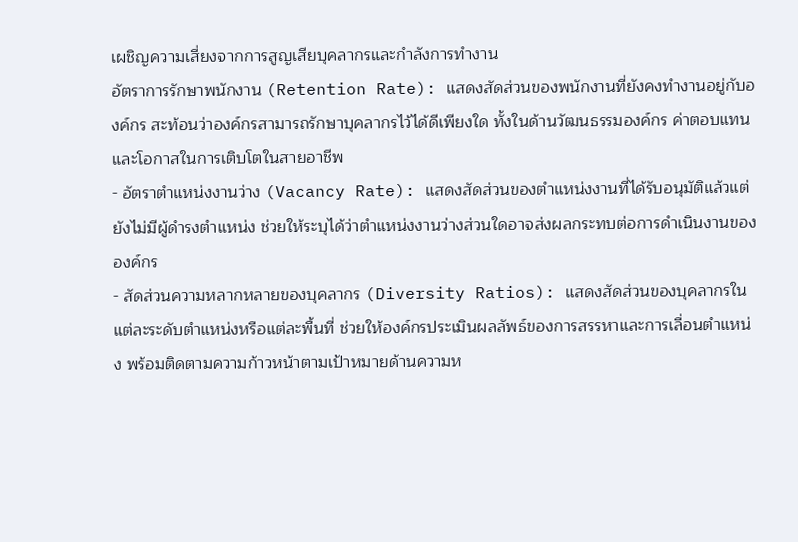เผชิญความเสี่ยงจากการสูญเสียบุคลากรและกำลังการทำงาน
อัตราการรักษาพนักงาน (Retention Rate): แสดงสัดส่วนของพนักงานที่ยังคงทำงานอยู่กับองค์กร สะท้อนว่าองค์กรสามารถรักษาบุคลากรไว้ได้ดีเพียงใด ทั้งในด้านวัฒนธรรมองค์กร ค่าตอบแทน และโอกาสในการเติบโตในสายอาชีพ
- อัตราตำแหน่งงานว่าง (Vacancy Rate): แสดงสัดส่วนของตำแหน่งงานที่ได้รับอนุมัติแล้วแต่ยังไม่มีผู้ดำรงตำแหน่ง ช่วยให้ระบุได้ว่าตำแหน่งงานว่างส่วนใดอาจส่งผลกระทบต่อการดำเนินงานขององค์กร
- สัดส่วนความหลากหลายของบุคลากร (Diversity Ratios): แสดงสัดส่วนของบุคลากรในแต่ละระดับตำแหน่งหรือแต่ละพื้นที่ ช่วยให้องค์กรประเมินผลลัพธ์ของการสรรหาและการเลื่อนตำแหน่ง พร้อมติดตามความก้าวหน้าตามเป้าหมายด้านความห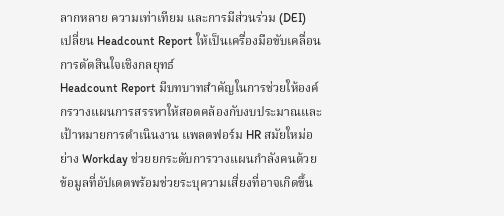ลากหลาย ความเท่าเทียม และการมีส่วนร่วม (DEI)
เปลี่ยน Headcount Report ให้เป็นเครื่องมือขับเคลื่อนการตัดสินใจเชิงกลยุทธ์
Headcount Report มีบทบาทสำคัญในการช่วยให้องค์กรวางแผนการสรรหาให้สอดคล้องกับงบประมาณและเป้าหมายการดำเนินงาน แพลตฟอร์ม HR สมัยใหม่อย่าง Workday ช่วยยกระดับการวางแผนกำลังคนด้วยข้อมูลที่อัปเดตพร้อมช่วยระบุความเสี่ยงที่อาจเกิดขึ้น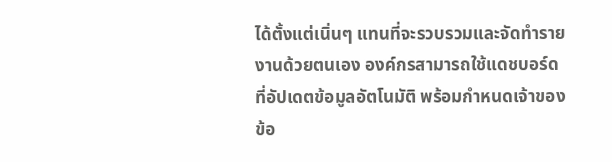ได้ตั้งแต่เนิ่นๆ แทนที่จะรวบรวมและจัดทำรายงานด้วยตนเอง องค์กรสามารถใช้แดชบอร์ดที่อัปเดตข้อมูลอัตโนมัติ พร้อมกำหนดเจ้าของข้อ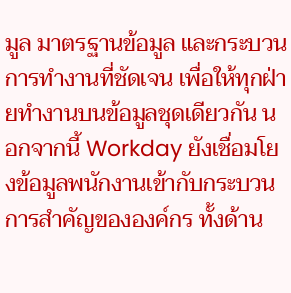มูล มาตรฐานข้อมูล และกระบวนการทำงานที่ชัดเจน เพื่อให้ทุกฝ่ายทำงานบนข้อมูลชุดเดียวกัน นอกจากนี้ Workday ยังเชื่อมโยงข้อมูลพนักงานเข้ากับกระบวนการสำคัญขององค์กร ทั้งด้าน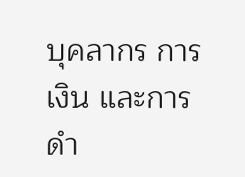บุคลากร การเงิน และการดำ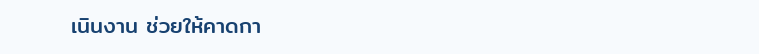เนินงาน ช่วยให้คาดกา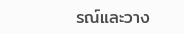รณ์และวาง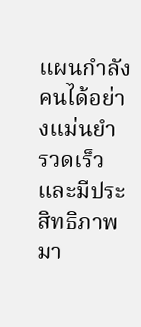แผนกำลังคนได้อย่างแม่นยำ รวดเร็ว และมีประสิทธิภาพมา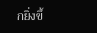กยิ่งขึ้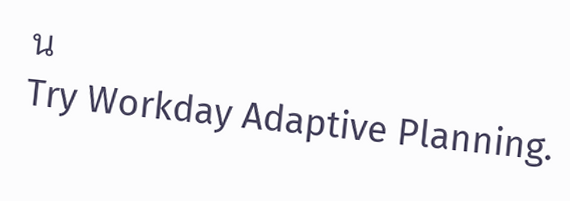น
Try Workday Adaptive Planning.